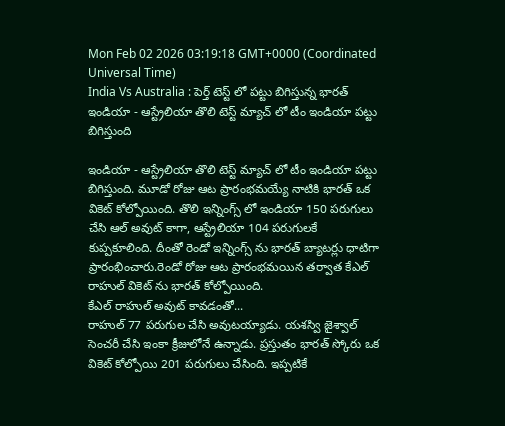Mon Feb 02 2026 03:19:18 GMT+0000 (Coordinated Universal Time)
India Vs Australia : పెర్త్ టెస్ట్ లో పట్టు బిగిస్తున్న భారత్
ఇండియా - ఆస్ట్రేలియా తొలి టెస్ట్ మ్యాచ్ లో టీం ఇండియా పట్టు బిగిస్తుంది

ఇండియా - ఆస్ట్రేలియా తొలి టెస్ట్ మ్యాచ్ లో టీం ఇండియా పట్టు బిగిస్తుంది. మూడో రోజు ఆట ప్రారంభమయ్యే నాటికి భారత్ ఒక వికెట్ కోల్పోయింది. తొలి ఇన్నింగ్స్ లో ఇండియా 150 పరుగులు చేసి ఆల్ అవుట్ కాగా, ఆస్ట్రేలియా 104 పరుగులకే కుప్పకూలింది. దీంతో రెండో ఇన్నింగ్స్ ను భారత్ బ్యాటర్లు ధాటిగా ప్రారంభించారు.రెండో రోజు ఆట ప్రారంభమయిన తర్వాత కేఎల్ రాహుల్ వికెట్ ను భారత్ కోల్పోయింది.
కేఎల్ రాహుల్ అవుట్ కావడంతో...
రాహుల్ 77 పరుగుల చేసి అవుటయ్యాడు. యశస్వి జైశ్వాల్ సెంచరీ చేసి ఇంకా క్రీజులోనే ఉన్నాడు. ప్రస్తుతం భారత్ స్కోరు ఒక వికెట్ కోల్పోయి 201 పరుగులు చేసింది. ఇప్పటికే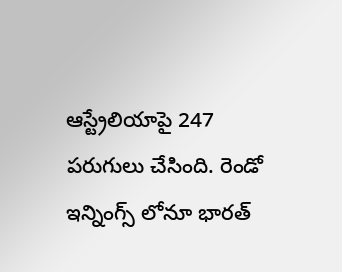ఆస్ట్రేలియాపై 247 పరుగులు చేసింది. రెండో ఇన్నింగ్స్ లోనూ భారత్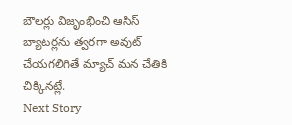బౌలర్లు విజృంభించి ఆసిస్ బ్యాటర్లను త్వరగా అవుట్ చేయగలిగితే మ్యాచ్ మన చేతికి చిక్కినట్లే.
Next Story